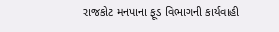રાજકોટ મનપાના ફૂડ વિભાગની કાર્યવાહી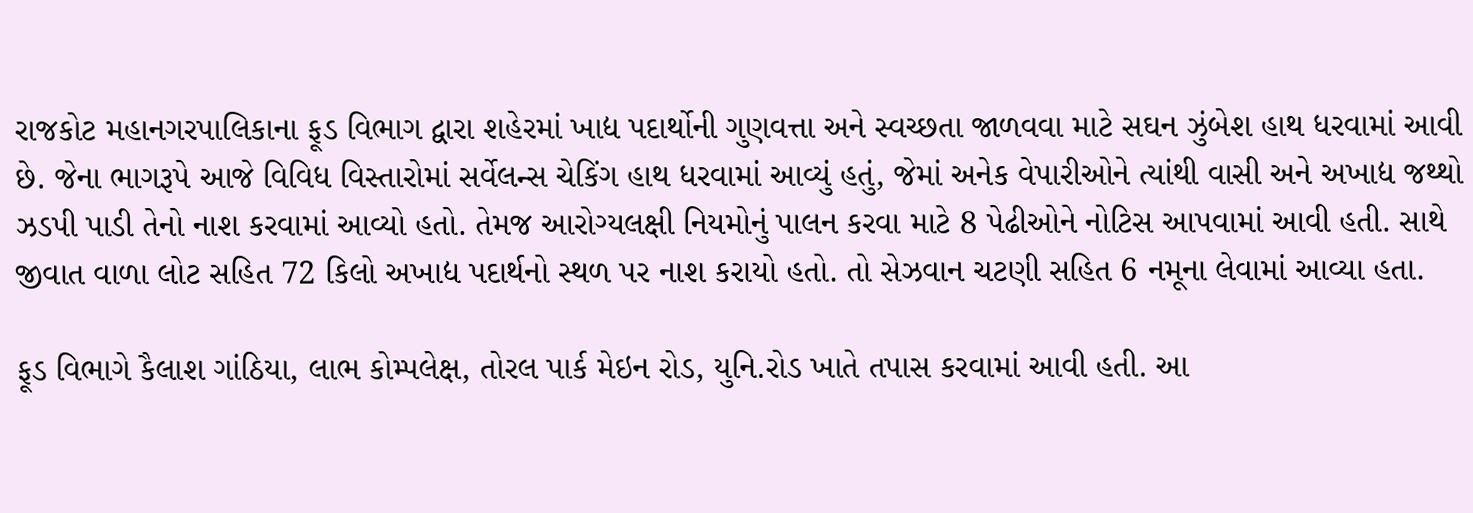રાજકોટ મહાનગરપાલિકાના ફૂડ વિભાગ દ્વારા શહેરમાં ખાદ્ય પદાર્થોની ગુણવત્તા અને સ્વચ્છતા જાળવવા માટે સઘન ઝુંબેશ હાથ ધરવામાં આવી છે. જેના ભાગરૂપે આજે વિવિધ વિસ્તારોમાં સર્વેલન્સ ચેકિંગ હાથ ધરવામાં આવ્યું હતું, જેમાં અનેક વેપારીઓને ત્યાંથી વાસી અને અખાદ્ય જથ્થો ઝડપી પાડી તેનો નાશ કરવામાં આવ્યો હતો. તેમજ આરોગ્યલક્ષી નિયમોનું પાલન કરવા માટે 8 પેઢીઓને નોટિસ આપવામાં આવી હતી. સાથે જીવાત વાળા લોટ સહિત 72 કિલો અખાદ્ય પદાર્થનો સ્થળ પર નાશ કરાયો હતો. તો સેઝવાન ચટણી સહિત 6 નમૂના લેવામાં આવ્યા હતા.

ફૂડ વિભાગે કૈલાશ ગાંઠિયા, લાભ કોમ્પલેક્ષ, તોરલ પાર્ક મેઇન રોડ, યુનિ.રોડ ખાતે તપાસ કરવામાં આવી હતી. આ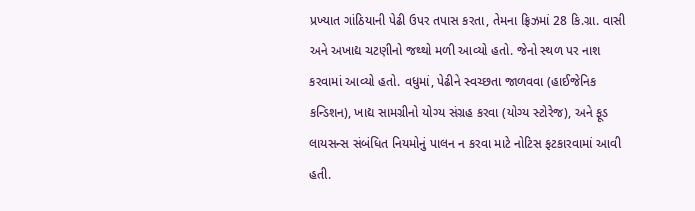પ્રખ્યાત ગાંઠિયાની પેઢી ઉપર તપાસ કરતા, તેમના ફ્રિઝમાં 28 કિ.ગ્રા. વાસી અને અખાદ્ય ચટણીનો જથ્થો મળી આવ્યો હતો. જેનો સ્થળ પર નાશ કરવામાં આવ્યો હતો. વધુમાં, પેઢીને સ્વચ્છતા જાળવવા (હાઈજેનિક કન્ડિશન), ખાદ્ય સામગ્રીનો યોગ્ય સંગ્રહ કરવા (યોગ્ય સ્ટોરેજ), અને ફૂડ લાયસન્સ સંબંધિત નિયમોનું પાલન ન કરવા માટે નોટિસ ફટકારવામાં આવી હતી.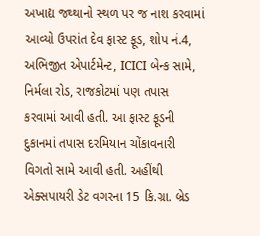અખાદ્ય જથ્થાનો સ્થળ પર જ નાશ કરવામાં આવ્યો ઉપરાંત દેવ ફાસ્ટ ફૂડ, શોપ નં.4, અભિજીત એપાર્ટમેન્ટ, ICICI બેન્ક સામે, નિર્મલા રોડ, રાજકોટમાં પણ તપાસ કરવામાં આવી હતી. આ ફાસ્ટ ફૂડની દુકાનમાં તપાસ દરમિયાન ચોંકાવનારી વિગતો સામે આવી હતી. અહીંથી એક્સપાયરી ડેટ વગરના 15 કિ.ગ્રા. બ્રેડ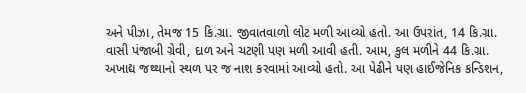અને પીઝા, તેમજ 15 કિ.ગ્રા. જીવાતવાળો લોટ મળી આવ્યો હતો. આ ઉપરાંત, 14 કિ.ગ્રા. વાસી પંજાબી ગ્રેવી, દાળ અને ચટણી પણ મળી આવી હતી. આમ, કુલ મળીને 44 કિ.ગ્રા. અખાદ્ય જથ્થાનો સ્થળ પર જ નાશ કરવામાં આવ્યો હતો. આ પેઢીને પણ હાઈજેનિક કન્ડિશન,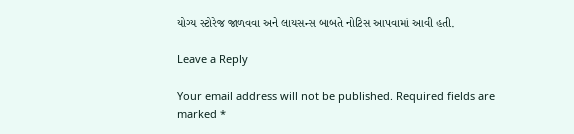યોગ્ય સ્ટોરેજ જાળવવા અને લાયસન્સ બાબતે નોટિસ આપવામાં આવી હતી.

Leave a Reply

Your email address will not be published. Required fields are marked *